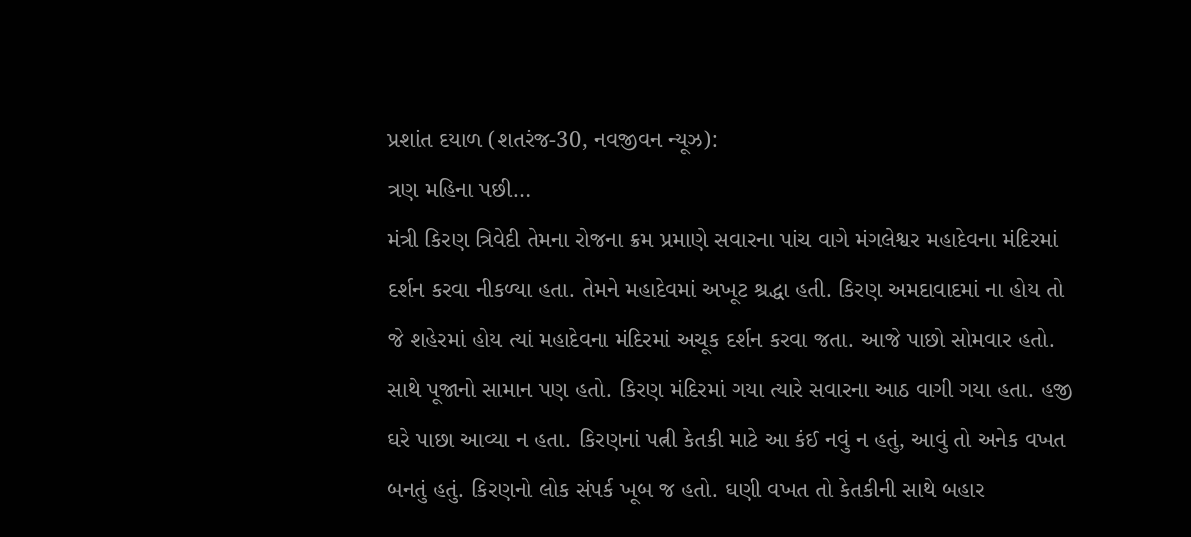પ્રશાંત દયાળ (શતરંજ-30, નવજીવન ન્યૂઝ):
ત્રણ મહિના પછી…
મંત્રી કિરણ ત્રિવેદી તેમના રોજના ક્રમ પ્રમાણે સવારના પાંચ વાગે મંગલેશ્વર મહાદેવના મંદિરમાં દર્શન કરવા નીકળ્યા હતા. તેમને મહાદેવમાં અખૂટ શ્રદ્ધા હતી. કિરણ અમદાવાદમાં ના હોય તો જે શહેરમાં હોય ત્યાં મહાદેવના મંદિરમાં અચૂક દર્શન કરવા જતા. આજે પાછો સોમવાર હતો. સાથે પૂજાનો સામાન પણ હતો. કિરણ મંદિરમાં ગયા ત્યારે સવારના આઠ વાગી ગયા હતા. હજી ઘરે પાછા આવ્યા ન હતા. કિરણનાં પત્ની કેતકી માટે આ કંઈ નવું ન હતું, આવું તો અનેક વખત બનતું હતું. કિરણનો લોક સંપર્ક ખૂબ જ હતો. ઘણી વખત તો કેતકીની સાથે બહાર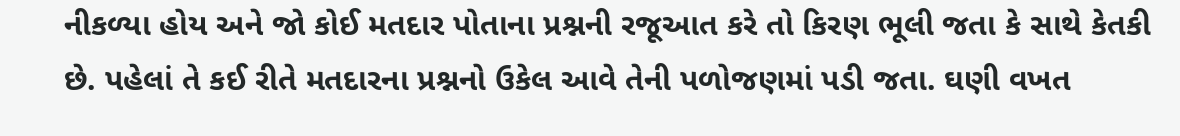નીકળ્યા હોય અને જો કોઈ મતદાર પોતાના પ્રશ્નની રજૂઆત કરે તો કિરણ ભૂલી જતા કે સાથે કેતકી છે. પહેલાં તે કઈ રીતે મતદારના પ્રશ્નનો ઉકેલ આવે તેની પળોજણમાં પડી જતા. ઘણી વખત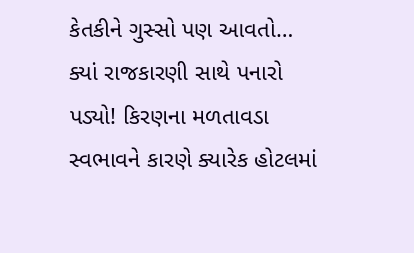કેતકીને ગુસ્સો પણ આવતો… ક્યાં રાજકારણી સાથે પનારો પડ્યો! કિરણના મળતાવડા સ્વભાવને કારણે ક્યારેક હોટલમાં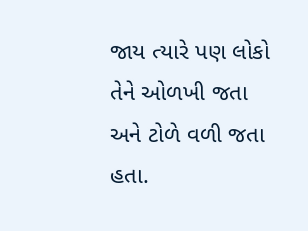જાય ત્યારે પણ લોકો તેને ઓળખી જતા અને ટોળે વળી જતા હતા.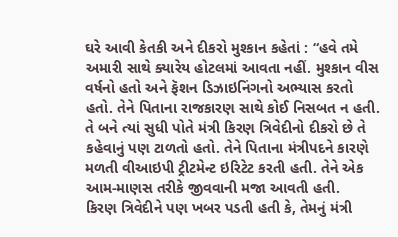ઘરે આવી કેતકી અને દીકરો મુશ્કાન કહેતાં : “હવે તમે અમારી સાથે ક્યારેય હોટલમાં આવતા નહીં. મુશ્કાન વીસ વર્ષનો હતો અને ફૅશન ડિઝાઇનિંગનો અભ્યાસ કરતો હતો. તેને પિતાના રાજકારણ સાથે કોઈ નિસબત ન હતી. તે બને ત્યાં સુધી પોતે મંત્રી કિરણ ત્રિવેદીનો દીકરો છે તે કહેવાનું પણ ટાળતો હતો. તેને પિતાના મંત્રીપદને કારણે મળતી વીઆઇપી ટ્રીટમેન્ટ ઇરિટેટ કરતી હતી. તેને એક આમ-માણસ તરીકે જીવવાની મજા આવતી હતી.
કિરણ ત્રિવેદીને પણ ખબર પડતી હતી કે, તેમનું મંત્રી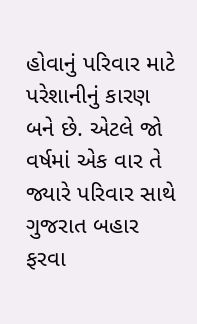હોવાનું પરિવાર માટે પરેશાનીનું કારણ બને છે. એટલે જો વર્ષમાં એક વાર તે જ્યારે પરિવાર સાથે ગુજરાત બહાર ફરવા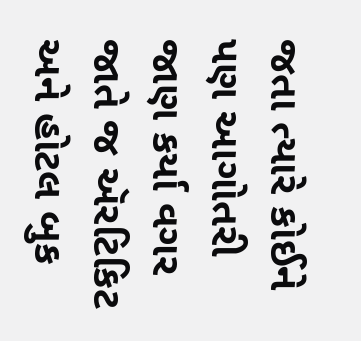જતા ત્યારે કોઈને પણ આગોતરી જાણ કર્યા વગર જાતે જ ઍરટિકિટ અને હોટલ બુક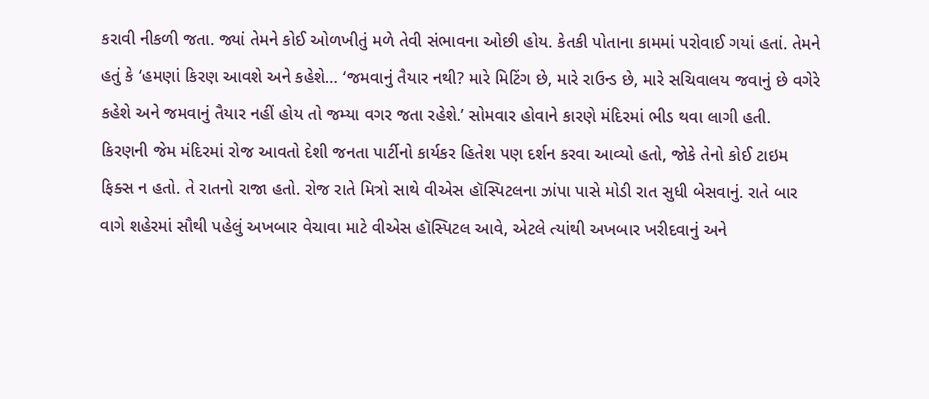કરાવી નીકળી જતા. જ્યાં તેમને કોઈ ઓળખીતું મળે તેવી સંભાવના ઓછી હોય. કેતકી પોતાના કામમાં પરોવાઈ ગયાં હતાં. તેમને હતું કે ‘હમણાં કિરણ આવશે અને કહેશે… ‘જમવાનું તૈયાર નથી? મારે મિટિંગ છે, મારે રાઉન્ડ છે, મારે સચિવાલય જવાનું છે વગેરે કહેશે અને જમવાનું તૈયાર નહીં હોય તો જમ્યા વગર જતા રહેશે.’ સોમવાર હોવાને કારણે મંદિરમાં ભીડ થવા લાગી હતી. કિરણની જેમ મંદિરમાં રોજ આવતો દેશી જનતા પાર્ટીનો કાર્યકર હિતેશ પણ દર્શન કરવા આવ્યો હતો, જોકે તેનો કોઈ ટાઇમ ફિક્સ ન હતો. તે રાતનો રાજા હતો. રોજ રાતે મિત્રો સાથે વીએસ હૉસ્પિટલના ઝાંપા પાસે મોડી રાત સુધી બેસવાનું. રાતે બાર વાગે શહેરમાં સૌથી પહેલું અખબાર વેચાવા માટે વીએસ હૉસ્પિટલ આવે, એટલે ત્યાંથી અખબાર ખરીદવાનું અને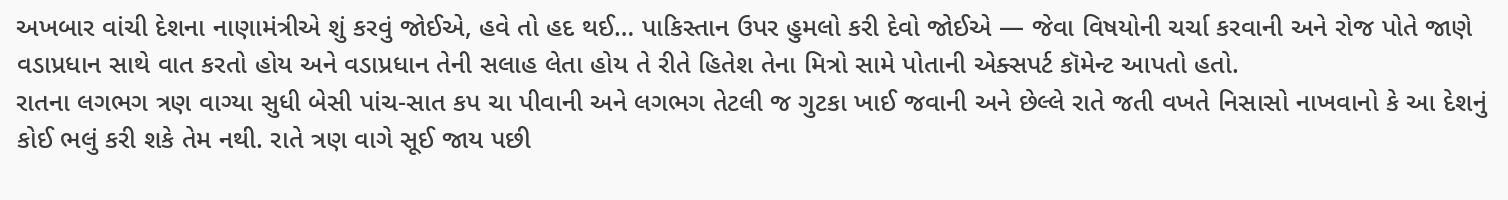અખબાર વાંચી દેશના નાણામંત્રીએ શું કરવું જોઈએ, હવે તો હદ થઈ… પાકિસ્તાન ઉપર હુમલો કરી દેવો જોઈએ — જેવા વિષયોની ચર્ચા કરવાની અને રોજ પોતે જાણે વડાપ્રધાન સાથે વાત કરતો હોય અને વડાપ્રધાન તેની સલાહ લેતા હોય તે રીતે હિતેશ તેના મિત્રો સામે પોતાની એક્સપર્ટ કૉમેન્ટ આપતો હતો.
રાતના લગભગ ત્રણ વાગ્યા સુધી બેસી પાંચ-સાત કપ ચા પીવાની અને લગભગ તેટલી જ ગુટકા ખાઈ જવાની અને છેલ્લે રાતે જતી વખતે નિસાસો નાખવાનો કે આ દેશનું કોઈ ભલું કરી શકે તેમ નથી. રાતે ત્રણ વાગે સૂઈ જાય પછી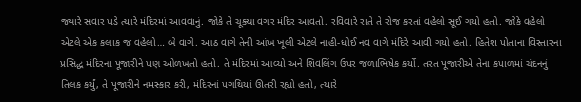જ્યારે સવાર પડે ત્યારે મંદિરમાં આવવાનું. જોકે તે ચૂક્યા વગર મંદિર આવતો. રવિવારે રાતે તે રોજ કરતાં વહેલો સૂઈ ગયો હતો. જોકે વહેલો એટલે એક કલાક જ વહેલો… બે વાગે. આઠ વાગે તેની આંખ ખૂલી એટલે નાહી-ધોઈ નવ વાગે મંદિરે આવી ગયો હતો. હિતેશ પોતાના વિસ્તારના પ્રસિદ્ધ મંદિરના પૂજારીને પણ ઓળખતો હતો. તે મંદિરમાં આવ્યો અને શિવલિંગ ઉપર જળાભિષેક કર્યો. તરત પૂજારીએ તેના કપાળમાં ચંદનનું તિલક કર્યું, તે પૂજારીને નમસ્કાર કરી, મંદિરનાં પગથિયાં ઊતરી રહ્યો હતો, ત્યારે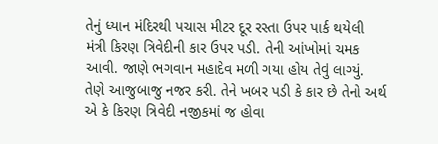તેનું ધ્યાન મંદિરથી પચાસ મીટર દૂર રસ્તા ઉપર પાર્ક થયેલી મંત્રી કિરણ ત્રિવેદીની કાર ઉપર પડી. તેની આંખોમાં ચમક આવી. જાણે ભગવાન મહાદેવ મળી ગયા હોય તેવું લાગ્યું. તેણે આજુબાજુ નજર કરી. તેને ખબર પડી કે કાર છે તેનો અર્થ એ કે કિરણ ત્રિવેદી નજીકમાં જ હોવા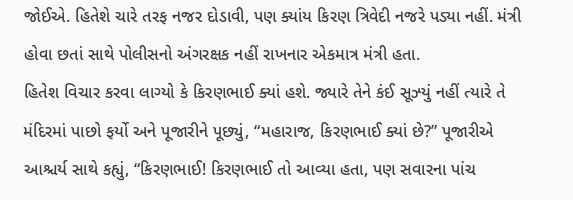જોઈએ. હિતેશે ચારે તરફ નજર દોડાવી, પણ ક્યાંય કિરણ ત્રિવેદી નજરે પડ્યા નહીં. મંત્રી હોવા છતાં સાથે પોલીસનો અંગરક્ષક નહીં રાખનાર એકમાત્ર મંત્રી હતા.
હિતેશ વિચાર કરવા લાગ્યો કે કિરણભાઈ ક્યાં હશે. જ્યારે તેને કંઈ સૂઝ્યું નહીં ત્યારે તે મંદિરમાં પાછો ફર્યો અને પૂજારીને પૂછ્યું, “મહારાજ, કિરણભાઈ ક્યાં છે?” પૂજારીએ આશ્ચર્ય સાથે કહ્યું, “કિરણભાઈ! કિરણભાઈ તો આવ્યા હતા, પણ સવારના પાંચ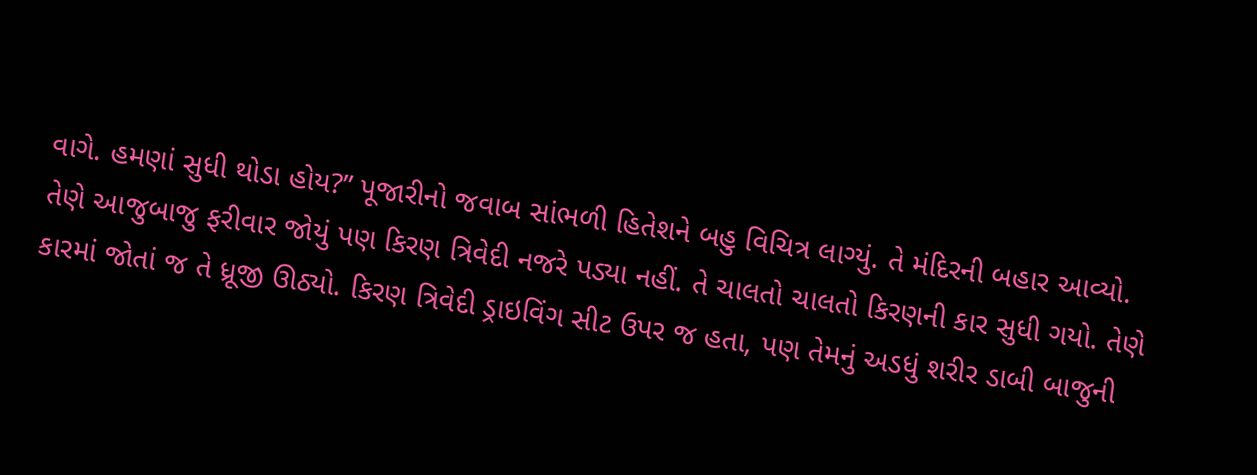વાગે. હમણાં સુધી થોડા હોય?” પૂજારીનો જવાબ સાંભળી હિતેશને બહુ વિચિત્ર લાગ્યું. તે મંદિરની બહાર આવ્યો. તેણે આજુબાજુ ફરીવાર જોયું પણ કિરણ ત્રિવેદી નજરે પડ્યા નહીં. તે ચાલતો ચાલતો કિરણની કાર સુધી ગયો. તેણે કારમાં જોતાં જ તે ધ્રૂજી ઊઠ્યો. કિરણ ત્રિવેદી ડ્રાઇવિંગ સીટ ઉપર જ હતા, પણ તેમનું અડધું શરીર ડાબી બાજુની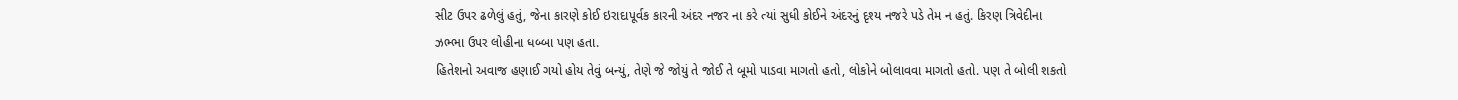સીટ ઉપર ઢળેલું હતું, જેના કારણે કોઈ ઇરાદાપૂર્વક કારની અંદર નજર ના કરે ત્યાં સુધી કોઈને અંદરનું દૃશ્ય નજરે પડે તેમ ન હતું. કિરણ ત્રિવેદીના ઝભ્ભા ઉપર લોહીના ધબ્બા પણ હતા.
હિતેશનો અવાજ હણાઈ ગયો હોય તેવું બન્યું, તેણે જે જોયું તે જોઈ તે બૂમો પાડવા માગતો હતો, લોકોને બોલાવવા માગતો હતો. પણ તે બોલી શકતો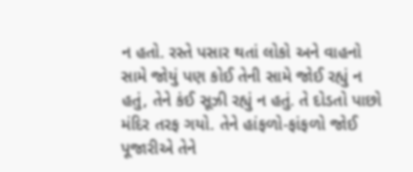ન હતો. રસ્તે પસાર થતાં લોકો અને વાહનો સામે જોયું પણ કોઈ તેની સામે જોઈ રહ્યું ન હતું, તેને કંઈ સૂઝી રહ્યું ન હતું. તે દોડતો પાછો મંદિર તરફ ગયો. તેને હાંફળો-ફાંફળો જોઈ પૂજારીએ તેને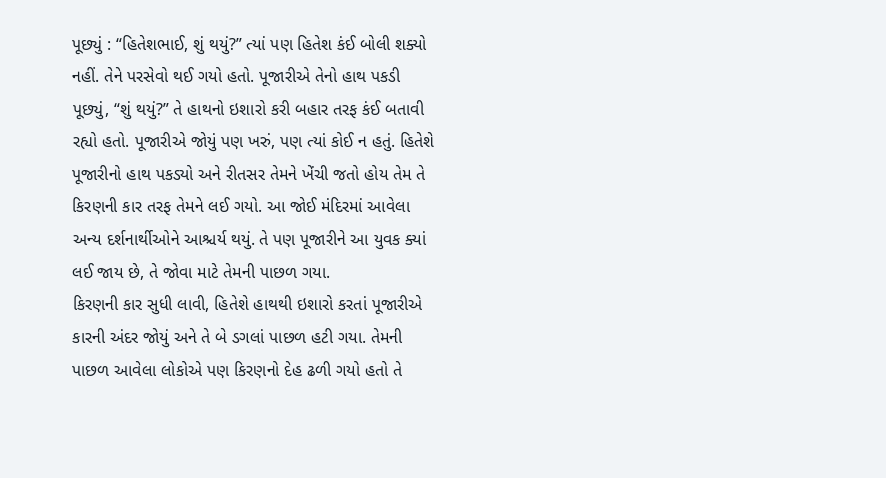પૂછ્યું : “હિતેશભાઈ, શું થયું?” ત્યાં પણ હિતેશ કંઈ બોલી શક્યો નહીં. તેને પરસેવો થઈ ગયો હતો. પૂજારીએ તેનો હાથ પકડી પૂછ્યું, “શું થયું?” તે હાથનો ઇશારો કરી બહાર તરફ કંઈ બતાવી રહ્યો હતો. પૂજારીએ જોયું પણ ખરું, પણ ત્યાં કોઈ ન હતું. હિતેશે પૂજારીનો હાથ પકડ્યો અને રીતસર તેમને ખેંચી જતો હોય તેમ તે કિરણની કાર તરફ તેમને લઈ ગયો. આ જોઈ મંદિરમાં આવેલા અન્ય દર્શનાર્થીઓને આશ્ચર્ય થયું. તે પણ પૂજારીને આ યુવક ક્યાં લઈ જાય છે, તે જોવા માટે તેમની પાછળ ગયા.
કિરણની કાર સુધી લાવી, હિતેશે હાથથી ઇશારો કરતાં પૂજારીએ કારની અંદર જોયું અને તે બે ડગલાં પાછળ હટી ગયા. તેમની પાછળ આવેલા લોકોએ પણ કિરણનો દેહ ઢળી ગયો હતો તે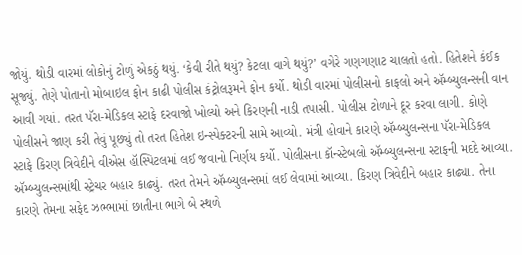જોયું. થોડી વારમાં લોકોનું ટોળું એકઠું થયું. ‘કેવી રીતે થયું? કેટલા વાગે થયું?’ વગેરે ગણગણાટ ચાલતો હતો. હિતેશને કંઈક સૂજ્યું. તેણે પોતાનો મોબાઇલ ફોન કાઢી પોલીસ કંટ્રોલરૂમને ફોન કર્યો. થોડી વારમાં પોલીસનો કાફલો અને ઍમ્બ્યુલન્સની વાન આવી ગયાં. તરત પૅરા-મેડિકલ સ્ટાફે દરવાજો ખોલ્યો અને કિરણની નાડી તપાસી. પોલીસ ટોળાને દૂર કરવા લાગી. કોણે પોલીસને જાણ કરી તેવું પૂછ્યું તો તરત હિતેશ ઇન્સ્પેક્ટરની સામે આવ્યો. મંત્રી હોવાને કારણે ઍમ્બ્યુલન્સના પૅરા-મેડિકલ સ્ટાફે કિરણ ત્રિવેદીને વીએસ હૉસ્પિટલમાં લઈ જવાનો નિર્ણય કર્યો. પોલીસના કૉન્સ્ટેબલો ઍમ્બ્યુલન્સના સ્ટાફની મદદે આવ્યા. ઍમ્બ્યુલન્સમાંથી સ્ટ્રેચર બહાર કાઢ્યું. તરત તેમને ઍમ્બ્યુલન્સમાં લઈ લેવામાં આવ્યા. કિરણ ત્રિવેદીને બહાર કાઢ્યા. તેના કારણે તેમના સફેદ ઝભ્ભામાં છાતીના ભાગે બે સ્થળે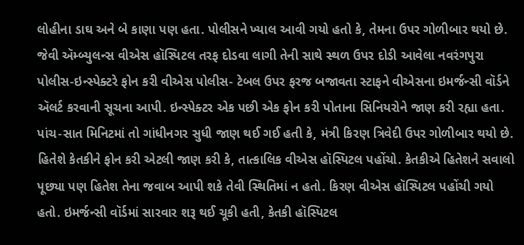લોહીના ડાઘ અને બે કાણા પણ હતા. પોલીસને ખ્યાલ આવી ગયો હતો કે, તેમના ઉપર ગોળીબાર થયો છે.
જેવી ઍમ્બ્યુલન્સ વીએસ હૉસ્પિટલ તરફ દોડવા લાગી તેની સાથે સ્થળ ઉપર દોડી આવેલા નવરંગપુરા પોલીસ-ઇન્સ્પેક્ટરે ફોન કરી વીએસ પોલીસ- ટેબલ ઉપર ફરજ બજાવતા સ્ટાફને વીએસના ઇમર્જન્સી વૉર્ડને ઍલર્ટ કરવાની સૂચના આપી. ઇન્સ્પેક્ટર એક પછી એક ફોન કરી પોતાના સિનિયરોને જાણ કરી રહ્યા હતા. પાંચ-સાત મિનિટમાં તો ગાંધીનગર સુધી જાણ થઈ ગઈ હતી કે, મંત્રી કિરણ ત્રિવેદી ઉપર ગોળીબાર થયો છે. હિતેશે કેતકીને ફોન કરી એટલી જાણ કરી કે, તાત્કાલિક વીએસ હૉસ્પિટલ પહોંચો. કેતકીએ હિતેશને સવાલો પૂછ્યા પણ હિતેશ તેના જવાબ આપી શકે તેવી સ્થિતિમાં ન હતો. કિરણ વીએસ હૉસ્પિટલ પહોંચી ગયો હતો. ઇમર્જન્સી વૉર્ડમાં સારવાર શરૂ થઈ ચૂકી હતી, કેતકી હૉસ્પિટલ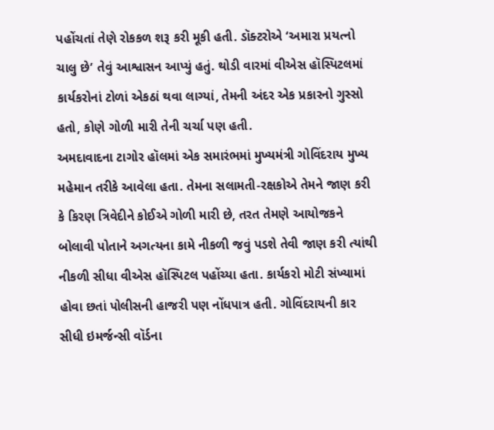પહોંચતાં તેણે રોકકળ શરૂ કરી મૂકી હતી. ડૉક્ટરોએ ‘અમારા પ્રયત્નો ચાલુ છે’ તેવું આશ્વાસન આપ્યું હતું. થોડી વારમાં વીએસ હૉસ્પિટલમાં કાર્યકરોનાં ટોળાં એકઠાં થવા લાગ્યાં, તેમની અંદર એક પ્રકારનો ગુસ્સો હતો, કોણે ગોળી મારી તેની ચર્ચા પણ હતી.
અમદાવાદના ટાગોર હૉલમાં એક સમારંભમાં મુખ્યમંત્રી ગોવિંદરાય મુખ્ય મહેમાન તરીકે આવેલા હતા. તેમના સલામતી-રક્ષકોએ તેમને જાણ કરી કે કિરણ ત્રિવેદીને કોઈએ ગોળી મારી છે, તરત તેમણે આયોજકને બોલાવી પોતાને અગત્યના કામે નીકળી જવું પડશે તેવી જાણ કરી ત્યાંથી નીકળી સીધા વીએસ હૉસ્પિટલ પહોંચ્યા હતા. કાર્યકરો મોટી સંખ્યામાં હોવા છતાં પોલીસની હાજરી પણ નોંધપાત્ર હતી. ગોવિંદરાયની કાર સીધી ઇમર્જન્સી વૉર્ડના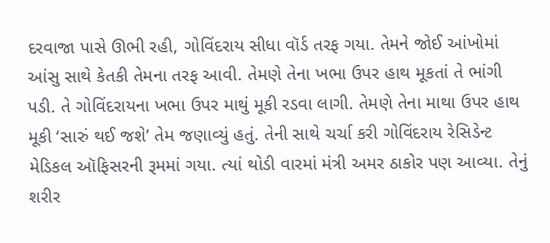દરવાજા પાસે ઊભી રહી, ગોવિંદરાય સીધા વૉર્ડ તરફ ગયા. તેમને જોઈ આંખોમાં આંસુ સાથે કેતકી તેમના તરફ આવી. તેમણે તેના ખભા ઉપર હાથ મૂકતાં તે ભાંગી પડી. તે ગોવિંદરાયના ખભા ઉપર માથું મૂકી રડવા લાગી. તેમણે તેના માથા ઉપર હાથ મૂકી ‘સારું થઈ જશે’ તેમ જણાવ્યું હતું. તેની સાથે ચર્ચા કરી ગોવિંદરાય રેસિડેન્ટ મેડિકલ ઑફિસરની રૂમમાં ગયા. ત્યાં થોડી વારમાં મંત્રી અમર ઠાકોર પણ આવ્યા. તેનું શરીર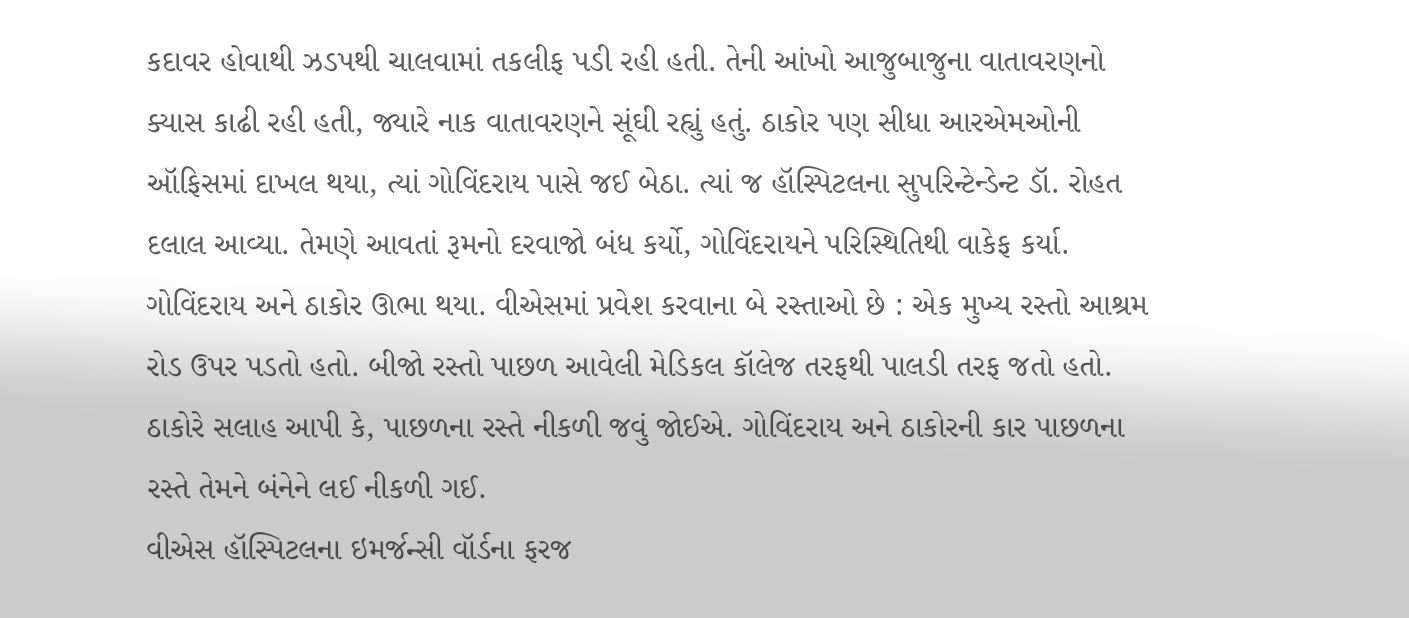કદાવર હોવાથી ઝડપથી ચાલવામાં તકલીફ પડી રહી હતી. તેની આંખો આજુબાજુના વાતાવરણનો ક્યાસ કાઢી રહી હતી, જ્યારે નાક વાતાવરણને સૂંઘી રહ્યું હતું. ઠાકોર પણ સીધા આરએમઓની ઑફિસમાં દાખલ થયા, ત્યાં ગોવિંદરાય પાસે જઈ બેઠા. ત્યાં જ હૉસ્પિટલના સુપરિન્ટેન્ડેન્ટ ડૉ. રોહત દલાલ આવ્યા. તેમણે આવતાં રૂમનો દરવાજો બંધ કર્યો, ગોવિંદરાયને પરિસ્થિતિથી વાકેફ કર્યા. ગોવિંદરાય અને ઠાકોર ઊભા થયા. વીએસમાં પ્રવેશ કરવાના બે રસ્તાઓ છે : એક મુખ્ય રસ્તો આશ્રમ રોડ ઉપર પડતો હતો. બીજો રસ્તો પાછળ આવેલી મેડિકલ કૉલેજ તરફથી પાલડી તરફ જતો હતો. ઠાકોરે સલાહ આપી કે, પાછળના રસ્તે નીકળી જવું જોઈએ. ગોવિંદરાય અને ઠાકોરની કાર પાછળના રસ્તે તેમને બંનેને લઈ નીકળી ગઈ.
વીએસ હૉસ્પિટલના ઇમર્જન્સી વૉર્ડના ફરજ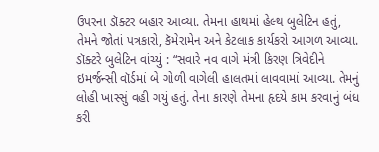ઉપરના ડૉક્ટર બહાર આવ્યા. તેમના હાથમાં હેલ્થ બુલેટિન હતું, તેમને જોતાં પત્રકારો, કૅમેરામેન અને કેટલાક કાર્યકરો આગળ આવ્યા. ડૉક્ટરે બુલેટિન વાંચ્યું : “સવારે નવ વાગે મંત્રી કિરણ ત્રિવેદીને ઇમર્જન્સી વૉર્ડમાં બે ગોળી વાગેલી હાલતમાં લાવવામાં આવ્યા. તેમનું લોહી ખાસ્સું વહી ગયું હતું. તેના કારણે તેમના હૃદયે કામ કરવાનું બંધ કરી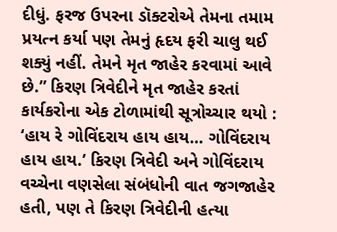દીધું. ફરજ ઉપરના ડૉક્ટરોએ તેમના તમામ પ્રયત્ન કર્યા પણ તેમનું હૃદય ફરી ચાલુ થઈ શક્યું નહીં. તેમને મૃત જાહેર કરવામાં આવે છે.” કિરણ ત્રિવેદીને મૃત જાહેર કરતાં કાર્યકરોના એક ટોળામાંથી સૂત્રોચ્ચાર થયો : ‘હાય રે ગોવિંદરાય હાય હાય… ગોવિંદરાય હાય હાય.’ કિરણ ત્રિવેદી અને ગોવિંદરાય વચ્ચેના વણસેલા સંબંધોની વાત જગજાહેર હતી, પણ તે કિરણ ત્રિવેદીની હત્યા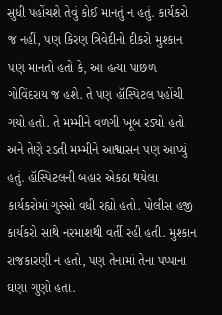સુધી પહોંચશે તેવું કોઈ માનતું ન હતું. કાર્યકરો જ નહીં, પણ કિરણ ત્રિવેદીનો દીકરો મુશ્કાન પણ માનતો હતો કે, આ હત્યા પાછળ ગોવિંદરાય જ હશે. તે પણ હૉસ્પિટલ પહોંચી ગયો હતો. તે મમ્મીને વળગી ખૂબ રડ્યો હતો અને તેણે રડતી મમ્મીને આશ્વાસન પણ આપ્યું હતું. હૉસ્પિટલની બહાર એકઠા થયેલા કાર્યકરોમાં ગુસ્સો વધી રહ્યો હતો. પોલીસ હજી કાર્યકરો સાથે નરમાશથી વર્તી રહી હતી. મુશ્કાન રાજકારણી ન હતો, પણ તેનામાં તેના પપ્પાના ઘણા ગુણો હતા.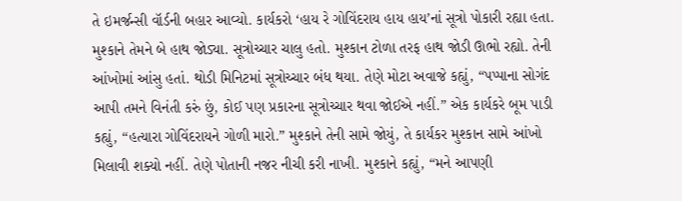તે ઇમર્જન્સી વૉર્ડની બહાર આવ્યો. કાર્યકરો ‘હાય રે ગોવિંદરાય હાય હાય’નાં સૂત્રો પોકારી રહ્યા હતા. મુશ્કાને તેમને બે હાથ જોડ્યા. સૂત્રોચ્ચાર ચાલુ હતો. મુશ્કાન ટોળા તરફ હાથ જોડી ઊભો રહ્યો. તેની આંખોમાં આંસુ હતાં. થોડી મિનિટમાં સૂત્રોચ્ચાર બંધ થયા. તેણે મોટા અવાજે કહ્યું, “પપ્પાના સોગંદ આપી તમને વિનંતી કરું છું, કોઈ પણ પ્રકારના સૂત્રોચ્ચાર થવા જોઈએ નહીં.” એક કાર્યકરે બૂમ પાડી કહ્યું, “હત્યારા ગોવિંદરાયને ગોળી મારો.” મુશ્કાને તેની સામે જોયું, તે કાર્યકર મુશ્કાન સામે આંખો મિલાવી શક્યો નહીં. તેણે પોતાની નજર નીચી કરી નાખી. મુશ્કાને કહ્યું, “મને આપણી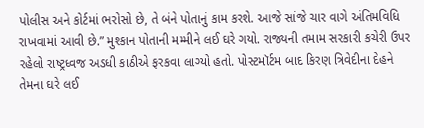પોલીસ અને કોર્ટમાં ભરોસો છે, તે બંને પોતાનું કામ કરશે. આજે સાંજે ચાર વાગે અંતિમવિધિ રાખવામાં આવી છે.” મુશ્કાન પોતાની મમ્મીને લઈ ઘરે ગયો. રાજ્યની તમામ સરકારી કચેરી ઉપર રહેલો રાષ્ટ્રધ્વજ અડધી કાઠીએ ફરકવા લાગ્યો હતો. પોસ્ટમૉર્ટમ બાદ કિરણ ત્રિવેદીના દેહને તેમના ઘરે લઈ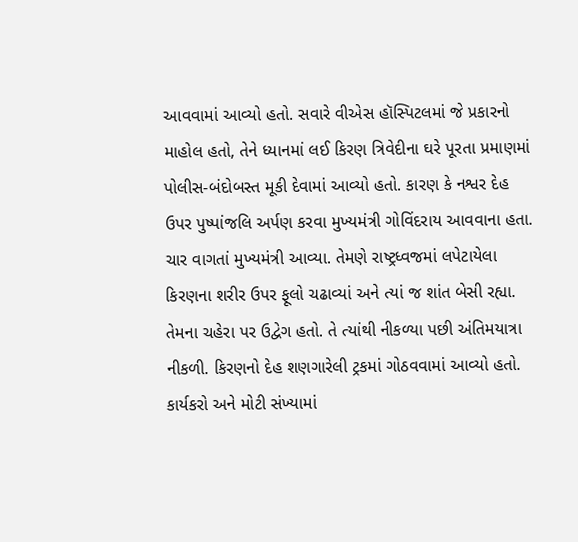આવવામાં આવ્યો હતો. સવારે વીએસ હૉસ્પિટલમાં જે પ્રકારનો માહોલ હતો, તેને ધ્યાનમાં લઈ કિરણ ત્રિવેદીના ઘરે પૂરતા પ્રમાણમાં પોલીસ-બંદોબસ્ત મૂકી દેવામાં આવ્યો હતો. કારણ કે નશ્વર દેહ ઉપર પુષ્પાંજલિ અર્પણ કરવા મુખ્યમંત્રી ગોવિંદરાય આવવાના હતા. ચાર વાગતાં મુખ્યમંત્રી આવ્યા. તેમણે રાષ્ટ્રધ્વજમાં લપેટાયેલા કિરણના શરીર ઉપર ફૂલો ચઢાવ્યાં અને ત્યાં જ શાંત બેસી રહ્યા. તેમના ચહેરા પર ઉદ્વેગ હતો. તે ત્યાંથી નીકળ્યા પછી અંતિમયાત્રા નીકળી. કિરણનો દેહ શણગારેલી ટ્રકમાં ગોઠવવામાં આવ્યો હતો. કાર્યકરો અને મોટી સંખ્યામાં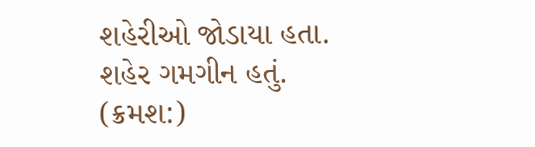શહેરીઓ જોડાયા હતા. શહેર ગમગીન હતું.
(ક્રમશ:)